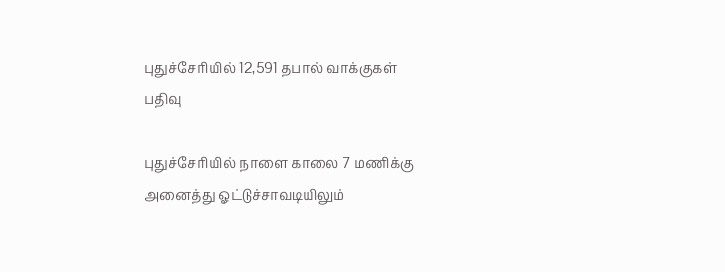புதுச்சேரியில் 12,591 தபால் வாக்குகள் பதிவு

புதுச்சேரியில் நாளை காலை 7 மணிக்கு அனைத்து ஓட்டுச்சாவடியிலும்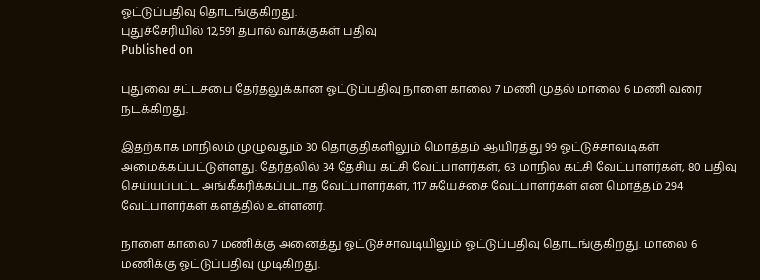ஓட்டுப்பதிவு தொடங்குகிறது.
புதுச்சேரியில் 12,591 தபால் வாக்குகள் பதிவு
Published on

புதுவை சட்டசபை தேர்தலுக்கான ஓட்டுப்பதிவு நாளை காலை 7 மணி முதல் மாலை 6 மணி வரை நடக்கிறது.

இதற்காக மாநிலம் முழுவதும் 30 தொகுதிகளிலும் மொத்தம் ஆயிரத்து 99 ஓட்டுச்சாவடிகள் அமைக்கப்பட்டுள்ளது. தேர்தலில் 34 தேசிய கட்சி வேட்பாளர்கள், 63 மாநில கட்சி வேட்பாளர்கள், 80 பதிவு செய்யப்பட்ட அங்கீகரிக்கப்படாத வேட்பாளர்கள், 117 சுயேச்சை வேட்பாளர்கள் என மொத்தம் 294 வேட்பாளர்கள் களத்தில் உள்ளனர்.

நாளை காலை 7 மணிக்கு அனைத்து ஓட்டுச்சாவடியிலும் ஓட்டுப்பதிவு தொடங்குகிறது. மாலை 6 மணிக்கு ஓட்டுப்பதிவு முடிகிறது.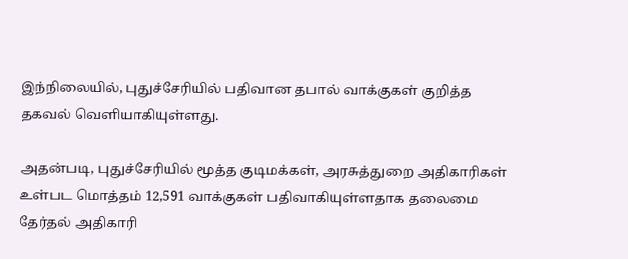இந்நிலையில், புதுச்சேரியில் பதிவான தபால் வாக்குகள் குறித்த தகவல் வெளியாகியுள்ளது.

அதன்படி, புதுச்சேரியில் மூத்த குடிமக்கள், அரசுத்துறை அதிகாரிகள் உள்பட மொத்தம் 12,591 வாக்குகள் பதிவாகியுள்ளதாக தலைமை தேர்தல் அதிகாரி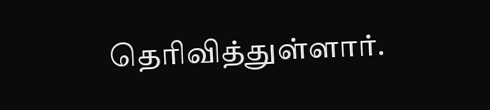தெரிவித்துள்ளார்.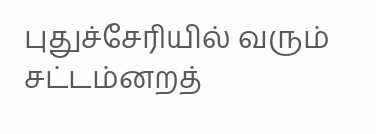புதுச்சேரியில் வரும் சட்டம்னறத்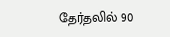தேர்தலில் 90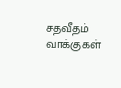சதவீதம் வாக்குகள்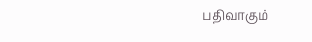பதிவாகும்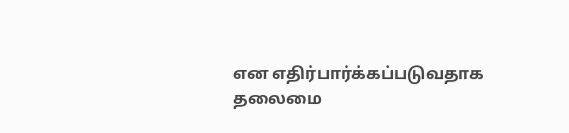என எதிர்பார்க்கப்படுவதாக தலைமை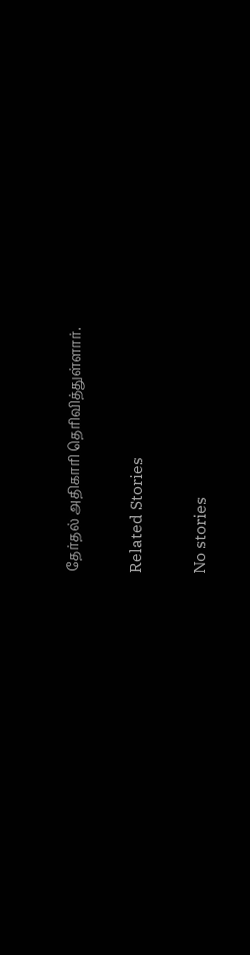தேர்தல் அதிகாரி தெரிவித்துள்ளார்.

Related Stories

No stories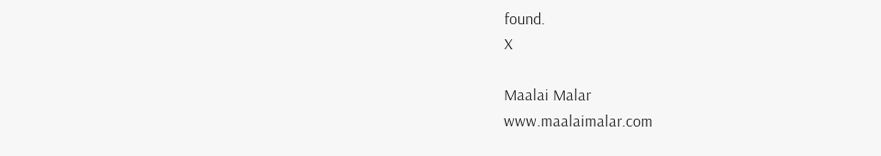found.
X

Maalai Malar
www.maalaimalar.com